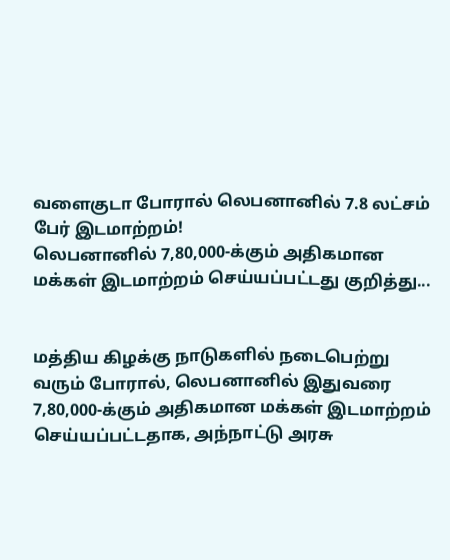வளைகுடா போரால் லெபனானில் 7.8 லட்சம் பேர் இடமாற்றம்!
லெபனானில் 7,80,000-க்கும் அதிகமான மக்கள் இடமாற்றம் செய்யப்பட்டது குறித்து...


மத்திய கிழக்கு நாடுகளில் நடைபெற்று வரும் போரால், லெபனானில் இதுவரை 7,80,000-க்கும் அதிகமான மக்கள் இடமாற்றம் செய்யப்பட்டதாக, அந்நாட்டு அரசு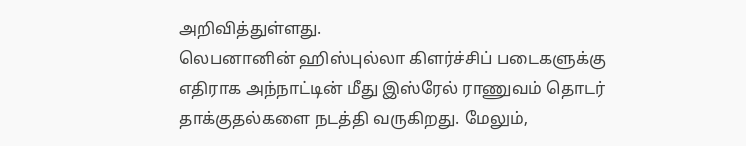அறிவித்துள்ளது.
லெபனானின் ஹிஸ்புல்லா கிளர்ச்சிப் படைகளுக்கு எதிராக அந்நாட்டின் மீது இஸ்ரேல் ராணுவம் தொடர் தாக்குதல்களை நடத்தி வருகிறது. மேலும்,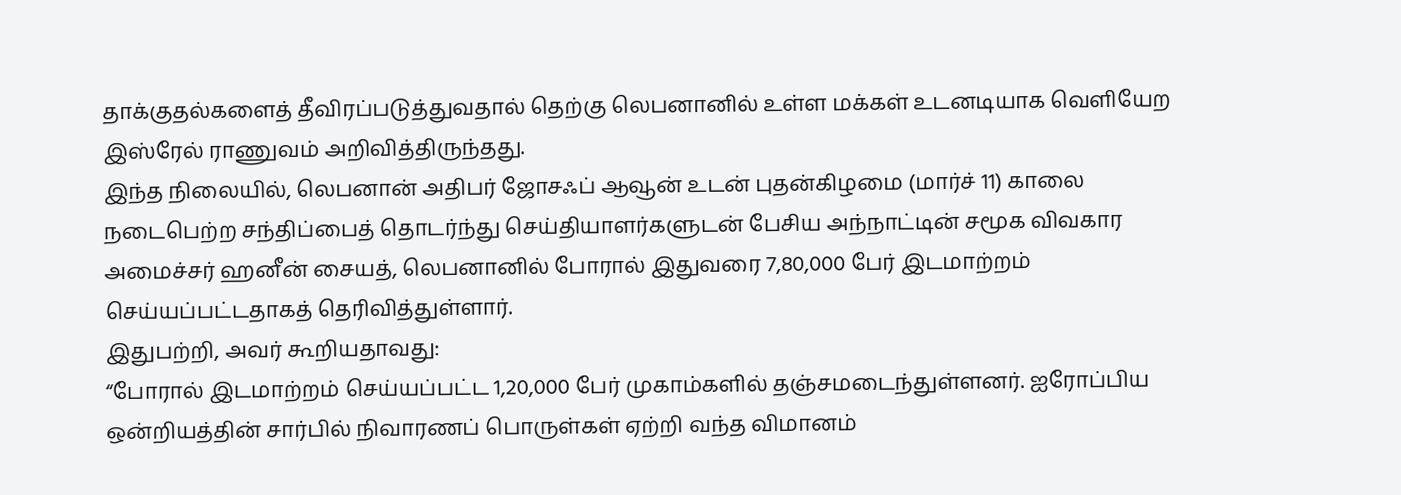தாக்குதல்களைத் தீவிரப்படுத்துவதால் தெற்கு லெபனானில் உள்ள மக்கள் உடனடியாக வெளியேற இஸ்ரேல் ராணுவம் அறிவித்திருந்தது.
இந்த நிலையில், லெபனான் அதிபர் ஜோசஃப் ஆவூன் உடன் புதன்கிழமை (மார்ச் 11) காலை நடைபெற்ற சந்திப்பைத் தொடர்ந்து செய்தியாளர்களுடன் பேசிய அந்நாட்டின் சமூக விவகார அமைச்சர் ஹனீன் சையத், லெபனானில் போரால் இதுவரை 7,80,000 பேர் இடமாற்றம் செய்யப்பட்டதாகத் தெரிவித்துள்ளார்.
இதுபற்றி, அவர் கூறியதாவது:
“போரால் இடமாற்றம் செய்யப்பட்ட 1,20,000 பேர் முகாம்களில் தஞ்சமடைந்துள்ளனர். ஐரோப்பிய ஒன்றியத்தின் சார்பில் நிவாரணப் பொருள்கள் ஏற்றி வந்த விமானம்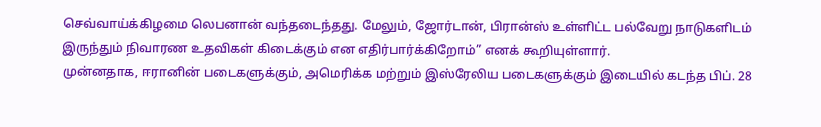செவ்வாய்க்கிழமை லெபனான் வந்தடைந்தது. மேலும், ஜோர்டான், பிரான்ஸ் உள்ளிட்ட பல்வேறு நாடுகளிடம் இருந்தும் நிவாரண உதவிகள் கிடைக்கும் என எதிர்பார்க்கிறோம்” எனக் கூறியுள்ளார்.
முன்னதாக, ஈரானின் படைகளுக்கும், அமெரிக்க மற்றும் இஸ்ரேலிய படைகளுக்கும் இடையில் கடந்த பிப். 28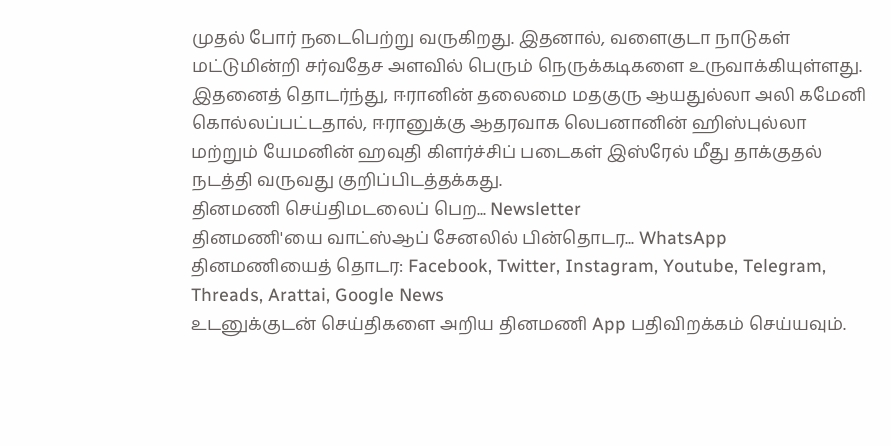முதல் போர் நடைபெற்று வருகிறது. இதனால், வளைகுடா நாடுகள் மட்டுமின்றி சர்வதேச அளவில் பெரும் நெருக்கடிகளை உருவாக்கியுள்ளது.
இதனைத் தொடர்ந்து, ஈரானின் தலைமை மதகுரு ஆயதுல்லா அலி கமேனி கொல்லப்பட்டதால், ஈரானுக்கு ஆதரவாக லெபனானின் ஹிஸ்புல்லா மற்றும் யேமனின் ஹவுதி கிளர்ச்சிப் படைகள் இஸ்ரேல் மீது தாக்குதல் நடத்தி வருவது குறிப்பிடத்தக்கது.
தினமணி செய்திமடலைப் பெற... Newsletter
தினமணி'யை வாட்ஸ்ஆப் சேனலில் பின்தொடர... WhatsApp
தினமணியைத் தொடர: Facebook, Twitter, Instagram, Youtube, Telegram, Threads, Arattai, Google News
உடனுக்குடன் செய்திகளை அறிய தினமணி App பதிவிறக்கம் செய்யவும்.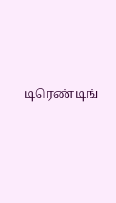டிரெண்டிங்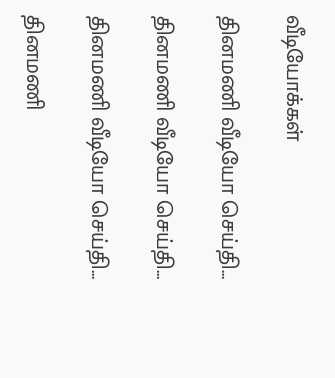வீடியோக்கள்

தினமணி வீடியோ செய்தி...

தினமணி வீடியோ செய்தி...

தினமணி வீடியோ செய்தி...

தினமணி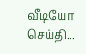வீடியோ செய்தி...